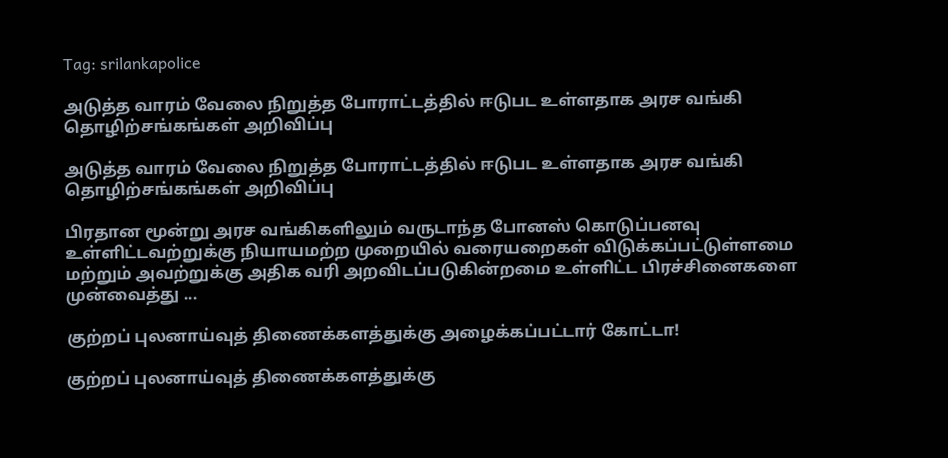Tag: srilankapolice

அடுத்த வாரம் வேலை நிறுத்த போராட்டத்தில் ஈடுபட உள்ளதாக அரச வங்கி தொழிற்சங்கங்கள் அறிவிப்பு

அடுத்த வாரம் வேலை நிறுத்த போராட்டத்தில் ஈடுபட உள்ளதாக அரச வங்கி தொழிற்சங்கங்கள் அறிவிப்பு

பிரதான மூன்று அரச வங்கிகளிலும் வருடாந்த போனஸ் கொடுப்பனவு உள்ளிட்டவற்றுக்கு நியாயமற்ற முறையில் வரையறைகள் விடுக்கப்பட்டுள்ளமை மற்றும் அவற்றுக்கு அதிக வரி அறவிடப்படுகின்றமை உள்ளிட்ட பிரச்சினைகளை முன்வைத்து ...

குற்றப் புலனாய்வுத் திணைக்களத்துக்கு அழைக்கப்பட்டார் கோட்டா!

குற்றப் புலனாய்வுத் திணைக்களத்துக்கு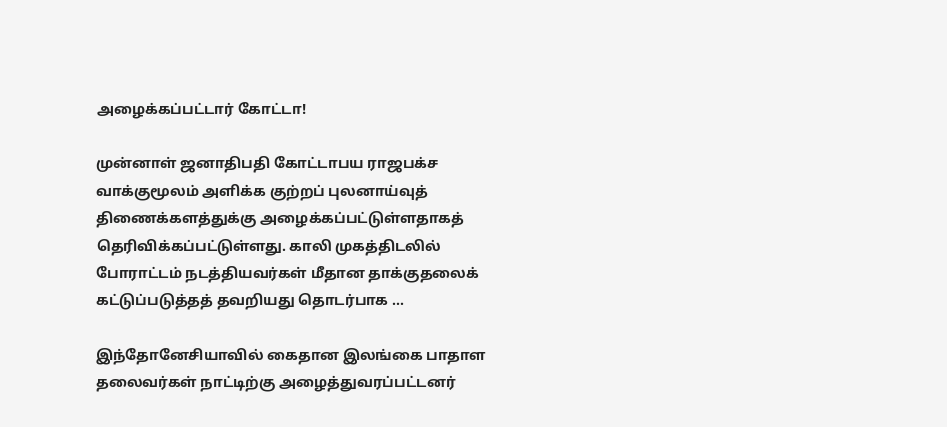அழைக்கப்பட்டார் கோட்டா!

முன்னாள் ஜனாதிபதி கோட்டாபய ராஜபக்ச வாக்குமூலம் அளிக்க குற்றப் புலனாய்வுத் திணைக்களத்துக்கு அழைக்கப்பட்டுள்ளதாகத் தெரிவிக்கப்பட்டுள்ளது. காலி முகத்திடலில் போராட்டம் நடத்தியவர்கள் மீதான தாக்குதலைக் கட்டுப்படுத்தத் தவறியது தொடர்பாக ...

இந்தோனேசியாவில் கைதான இலங்கை பாதாள தலைவர்கள் நாட்டிற்கு அழைத்துவரப்பட்டனர்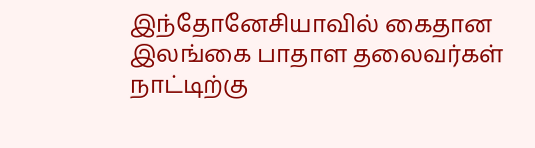இந்தோனேசியாவில் கைதான இலங்கை பாதாள தலைவர்கள் நாட்டிற்கு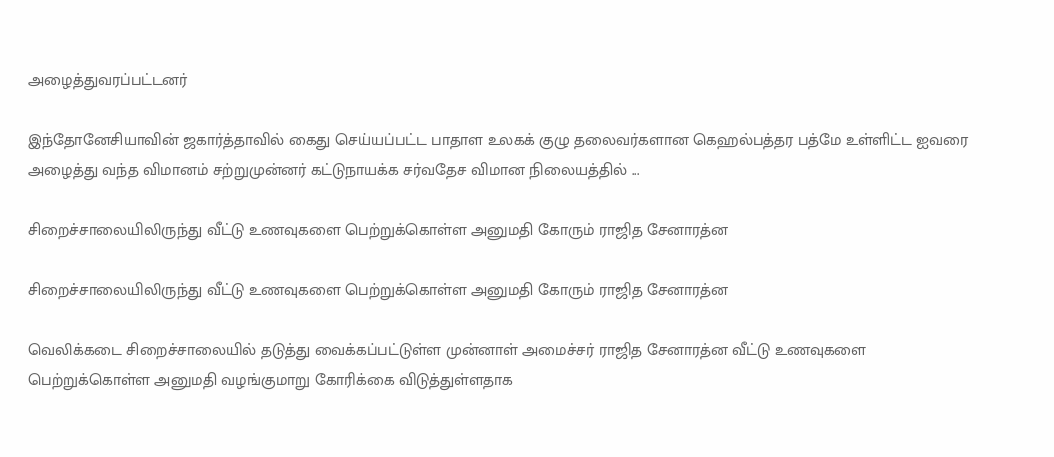அழைத்துவரப்பட்டனர்

இந்தோனேசியாவின் ஜகார்த்தாவில் கைது செய்யப்பட்ட பாதாள உலகக் குழு தலைவர்களான கெஹல்பத்தர பத்மே உள்ளிட்ட ஐவரை அழைத்து வந்த விமானம் சற்றுமுன்னர் கட்டுநாயக்க சர்வதேச விமான நிலையத்தில் ...

சிறைச்சாலையிலிருந்து வீட்டு உணவுகளை பெற்றுக்கொள்ள அனுமதி கோரும் ராஜித சேனாரத்ன

சிறைச்சாலையிலிருந்து வீட்டு உணவுகளை பெற்றுக்கொள்ள அனுமதி கோரும் ராஜித சேனாரத்ன

வெலிக்கடை சிறைச்சாலையில் தடுத்து வைக்கப்பட்டுள்ள முன்னாள் அமைச்சர் ராஜித சேனாரத்ன வீட்டு உணவுகளை பெற்றுக்கொள்ள அனுமதி வழங்குமாறு கோரிக்கை விடுத்துள்ளதாக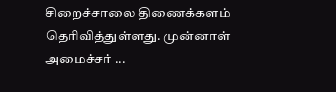சிறைச்சாலை திணைக்களம் தெரிவித்துள்ளது. முன்னாள் அமைச்சர் ...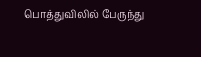பொத்துவிலில் பேருந்து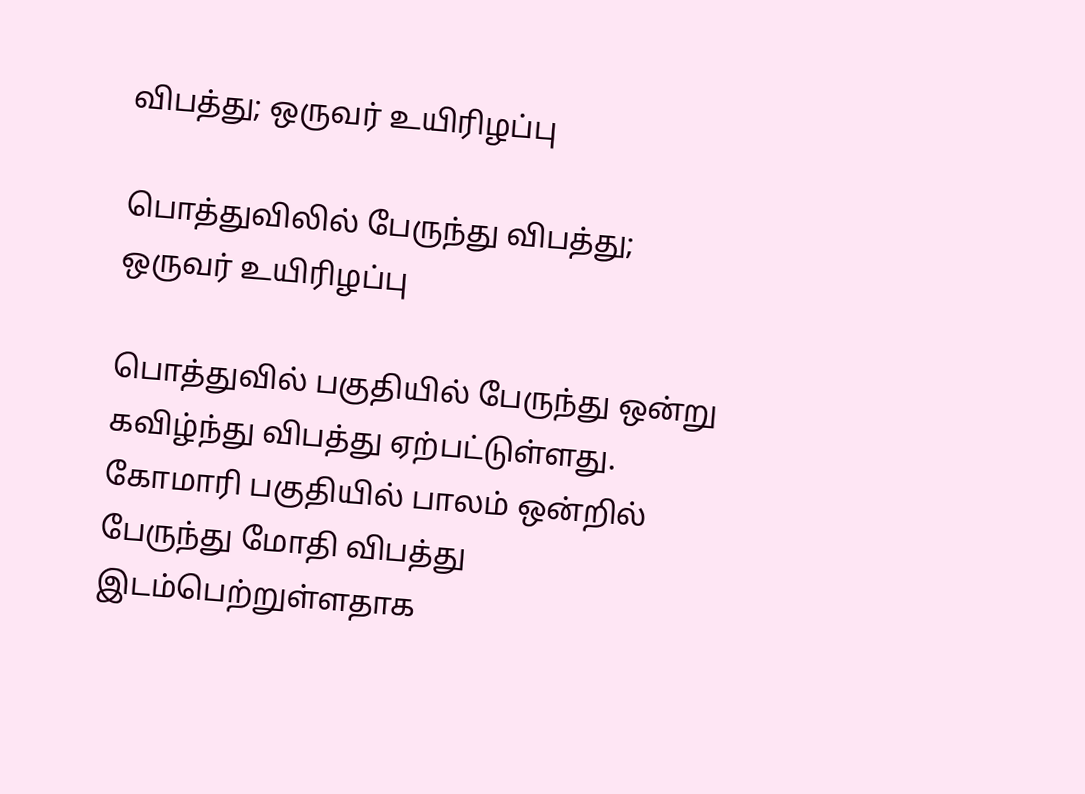விபத்து; ஒருவர் உயிரிழப்பு

பொத்துவிலில் பேருந்து விபத்து; ஒருவர் உயிரிழப்பு

பொத்துவில் பகுதியில் பேருந்து ஒன்று கவிழ்ந்து விபத்து ஏற்பட்டுள்ளது. கோமாரி பகுதியில் பாலம் ஒன்றில் பேருந்து மோதி விபத்து இடம்பெற்றுள்ளதாக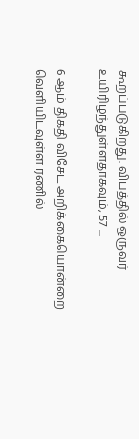கூறப்படுகிறது. விபத்தில் ஒருவர் உயிரிழந்துள்ளதாகவும், 57 ...

6 ஆம் திகதி விசேட அறிக்கையொன்றை வெளியிடவுள்ள ரணில்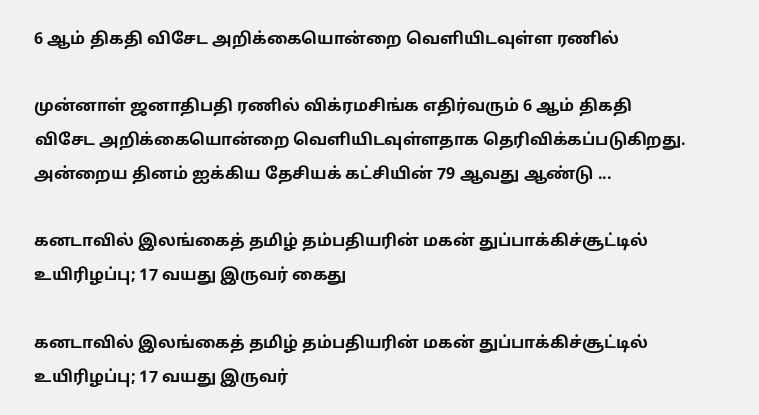6 ஆம் திகதி விசேட அறிக்கையொன்றை வெளியிடவுள்ள ரணில்

முன்னாள் ஜனாதிபதி ரணில் விக்ரமசிங்க எதிர்வரும் 6 ஆம் திகதி விசேட அறிக்கையொன்றை வெளியிடவுள்ளதாக தெரிவிக்கப்படுகிறது. அன்றைய தினம் ஐக்கிய தேசியக் கட்சியின் 79 ஆவது ஆண்டு ...

கனடாவில் இலங்கைத் தமிழ் தம்பதியரின் மகன் துப்பாக்கிச்சூட்டில் உயிரிழப்பு; 17 வயது இருவர் கைது

கனடாவில் இலங்கைத் தமிழ் தம்பதியரின் மகன் துப்பாக்கிச்சூட்டில் உயிரிழப்பு; 17 வயது இருவர்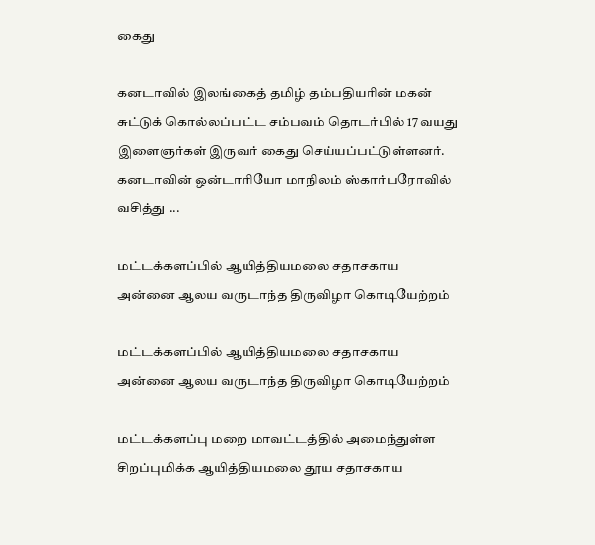கைது

கனடாவில் இலங்கைத் தமிழ் தம்பதியரின் மகன் சுட்டுக் கொல்லப்பட்ட சம்பவம் தொடர்பில் 17 வயது இளைஞர்கள் இருவர் கைது செய்யப்பட்டுள்ளனர். கனடாவின் ஒன்டாரியோ மாநிலம் ஸ்கார்பரோவில் வசித்து ...

மட்டக்களப்பில் ஆயித்தியமலை சதாசகாய அன்னை ஆலய வருடாந்த திருவிழா கொடியேற்றம்

மட்டக்களப்பில் ஆயித்தியமலை சதாசகாய அன்னை ஆலய வருடாந்த திருவிழா கொடியேற்றம்

மட்டக்களப்பு மறை மாவட்டத்தில் அமைந்துள்ள சிறப்புமிக்க ஆயித்தியமலை தூய சதாசகாய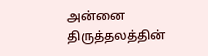அன்னை திருத்தலத்தின்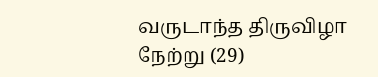வருடாந்த திருவிழா நேற்று (29)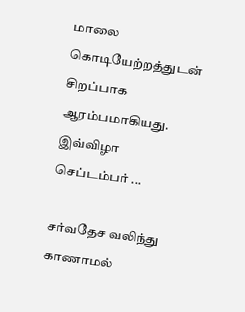மாலை கொடியேற்றத்துடன் சிறப்பாக ஆரம்பமாகியது. இவ்விழா செப்டம்பர் ...

சர்வதேச வலிந்து காணாமல்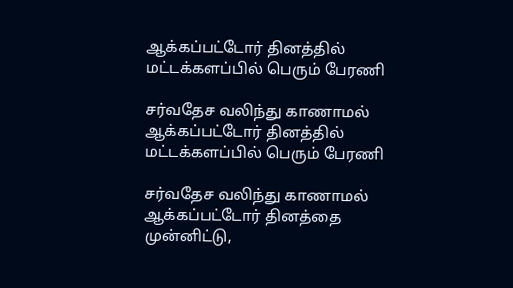ஆக்கப்பட்டோர் தினத்தில் மட்டக்களப்பில் பெரும் பேரணி

சர்வதேச வலிந்து காணாமல் ஆக்கப்பட்டோர் தினத்தில் மட்டக்களப்பில் பெரும் பேரணி

சர்வதேச வலிந்து காணாமல் ஆக்கப்பட்டோர் தினத்தை முன்னிட்டு,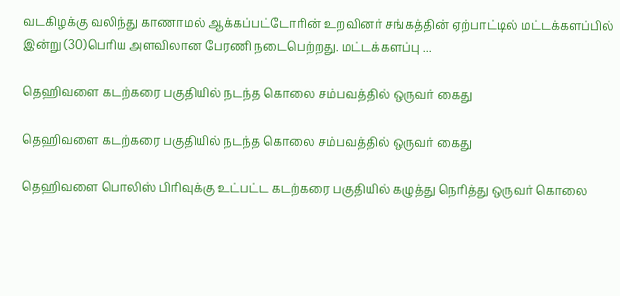வடகிழக்கு வலிந்து காணாமல் ஆக்கப்பட்டோரின் உறவினர் சங்கத்தின் ஏற்பாட்டில் மட்டக்களப்பில் இன்று (30)பெரிய அளவிலான பேரணி நடைபெற்றது. மட்டக்களப்பு ...

தெஹிவளை கடற்கரை பகுதியில் நடந்த கொலை சம்பவத்தில் ஒருவர் கைது

தெஹிவளை கடற்கரை பகுதியில் நடந்த கொலை சம்பவத்தில் ஒருவர் கைது

தெஹிவளை பொலிஸ் பிரிவுக்கு உட்பட்ட கடற்கரை பகுதியில் கழுத்து நெரித்து ஒருவர் கொலை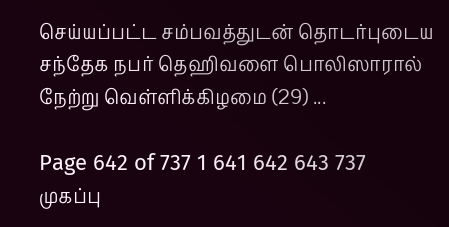செய்யப்பட்ட சம்பவத்துடன் தொடர்புடைய சந்தேக நபர் தெஹிவளை பொலிஸாரால் நேற்று வெள்ளிக்கிழமை (29) ...

Page 642 of 737 1 641 642 643 737
முகப்பு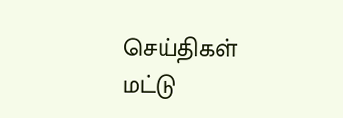செய்திகள்
மட்டு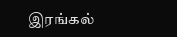இரங்கல்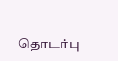தொடர்பு